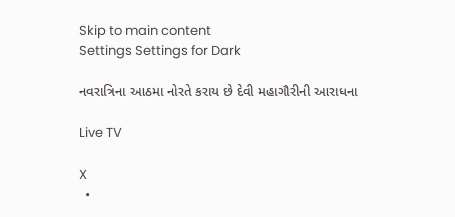Skip to main content
Settings Settings for Dark

નવરાત્રિના આઠમા નોરતે કરાય છે દેવી મહાગૌરીની આરાધના

Live TV

X
  •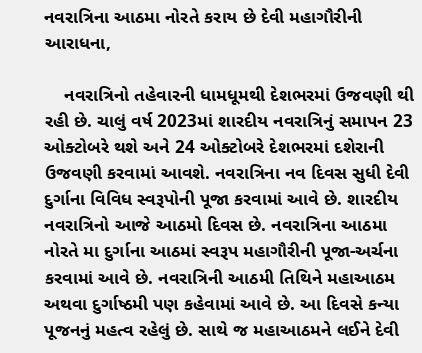નવરાત્રિના આઠમા નોરતે કરાય છે દેવી મહાગૌરીની આરાધના,

    નવરાત્રિનો તહેવારની ધામધૂમથી દેશભરમાં ઉજવણી થી રહી છે. ચાલું વર્ષ 2023માં શારદીય નવરાત્રિનું સમાપન 23 ઓક્ટોબરે થશે અને 24 ઓક્ટોબરે દેશભરમાં દશેરાની ઉજવણી કરવામાં આવશે. નવરાત્રિના નવ દિવસ સુધી દેવી દુર્ગાના વિવિધ સ્વરૂપોની પૂજા કરવામાં આવે છે. શારદીય નવરાત્રિનો આજે આઠમો દિવસ છે. નવરાત્રિના આઠમા નોરતે મા દુર્ગાના આઠમાં સ્વરૂપ મહાગૌરીની પૂજા-અર્ચના કરવામાં આવે છે. નવરાત્રિની આઠમી તિથિને મહાઆઠમ અથવા દુર્ગાષ્ઠમી પણ કહેવામાં આવે છે. આ દિવસે કન્યા પૂજનનું મહત્વ રહેલું છે. સાથે જ મહાઆઠમને લઈને દેવી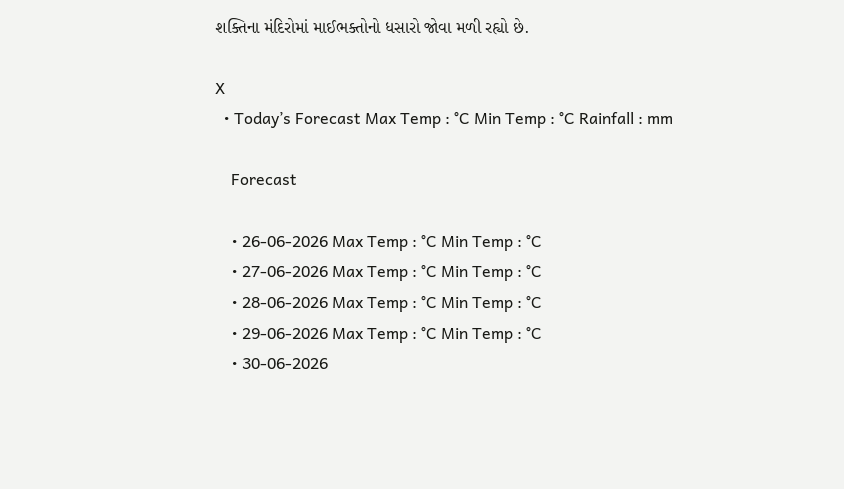શક્તિના મંદિરોમાં માઈભક્તોનો ધસારો જોવા મળી રહ્યો છે.

X
  • Today’s Forecast Max Temp : °C Min Temp : °C Rainfall : mm

    Forecast

    • 26-06-2026 Max Temp : °C Min Temp : °C
    • 27-06-2026 Max Temp : °C Min Temp : °C
    • 28-06-2026 Max Temp : °C Min Temp : °C
    • 29-06-2026 Max Temp : °C Min Temp : °C
    • 30-06-2026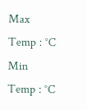Max Temp : °C Min Temp : °C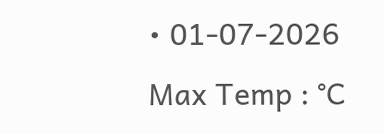• 01-07-2026 Max Temp : °C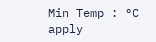Min Temp : °C
apply